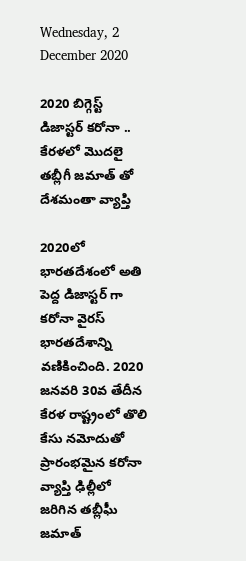Wednesday, 2 December 2020

2020 బిగ్గెస్ట్ డిజాస్టర్ కరోనా .. కేరళలో మొదలై తబ్లీగీ జమాత్ తో దేశమంతా వ్యాప్తి

2020లో భారతదేశంలో అతి పెద్ద డిజాస్టర్ గా కరోనా వైరస్ భారతదేశాన్ని వణికించింది. 2020 జనవరి 30వ తేదీన కేరళ రాష్ట్రంలో తొలి కేసు నమోదుతో ప్రారంభమైన కరోనా వ్యాప్తి ఢిల్లీలో జరిగిన తబ్లీఘీ జమాత్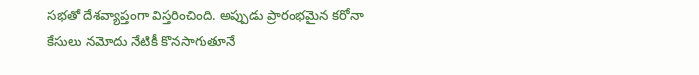సభతో దేశవ్యాప్తంగా విస్తరించింది. అప్పుడు ప్రారంభమైన కరోనా కేసులు నమోదు నేటికీ కొనసాగుతూనే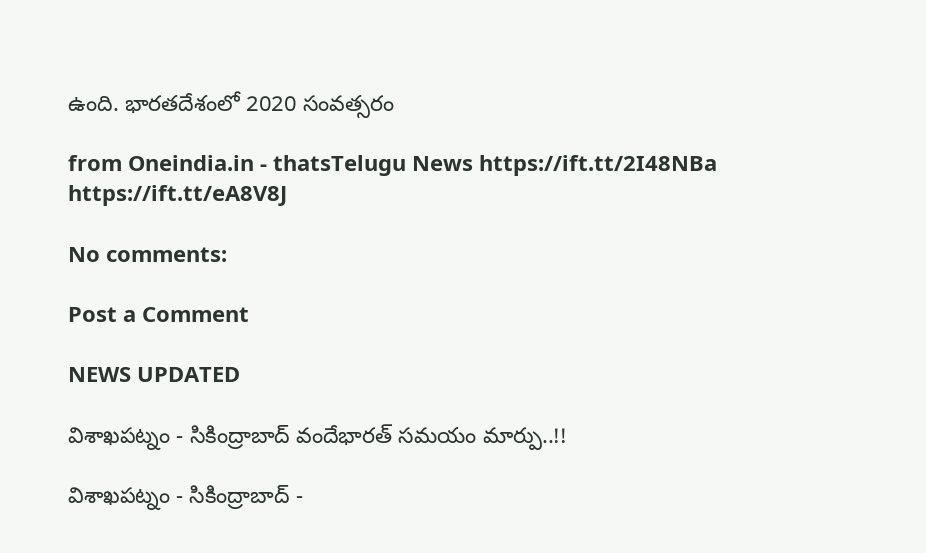ఉంది. భారతదేశంలో 2020 సంవత్సరం

from Oneindia.in - thatsTelugu News https://ift.tt/2I48NBa
https://ift.tt/eA8V8J

No comments:

Post a Comment

NEWS UPDATED

విశాఖపట్నం - సికింద్రాబాద్ వందేభారత్ సమయం మార్పు..!!

విశాఖపట్నం - సికింద్రాబాద్ -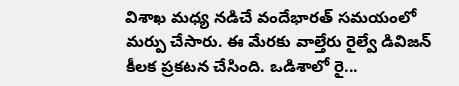విశాఖ మధ్య నడిచే వందేభారత్ సమయంలో మర్పు చేసారు. ఈ మేరకు వాల్తేరు రైల్వే డివిజన్ కీలక ప్రకటన చేసింది. ఒడిశాలో రై...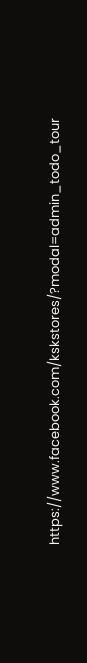https://www.facebook.com/kskstores/?modal=admin_todo_tour